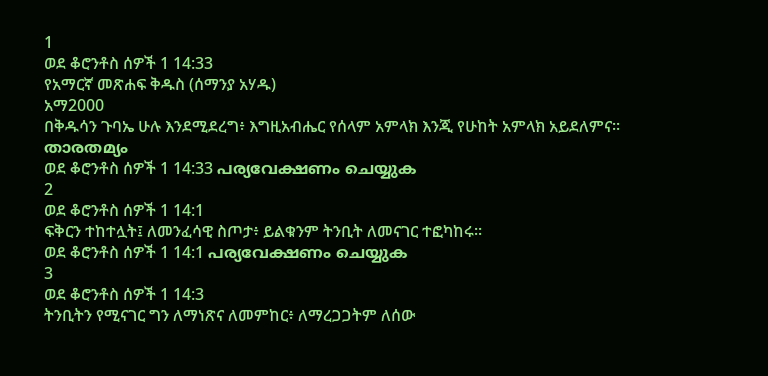1
ወደ ቆሮንቶስ ሰዎች 1 14:33
የአማርኛ መጽሐፍ ቅዱስ (ሰማንያ አሃዱ)
አማ2000
በቅዱሳን ጉባኤ ሁሉ እንደሚደረግ፥ እግዚአብሔር የሰላም አምላክ እንጂ የሁከት አምላክ አይደለምና።
താരതമ്യം
ወደ ቆሮንቶስ ሰዎች 1 14:33 പര്യവേക്ഷണം ചെയ്യുക
2
ወደ ቆሮንቶስ ሰዎች 1 14:1
ፍቅርን ተከተሏት፤ ለመንፈሳዊ ስጦታ፥ ይልቁንም ትንቢት ለመናገር ተፎካከሩ።
ወደ ቆሮንቶስ ሰዎች 1 14:1 പര്യവേക്ഷണം ചെയ്യുക
3
ወደ ቆሮንቶስ ሰዎች 1 14:3
ትንቢትን የሚናገር ግን ለማነጽና ለመምከር፥ ለማረጋጋትም ለሰው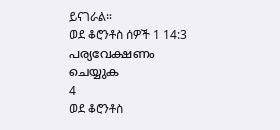ይናገራል።
ወደ ቆሮንቶስ ሰዎች 1 14:3 പര്യവേക്ഷണം ചെയ്യുക
4
ወደ ቆሮንቶስ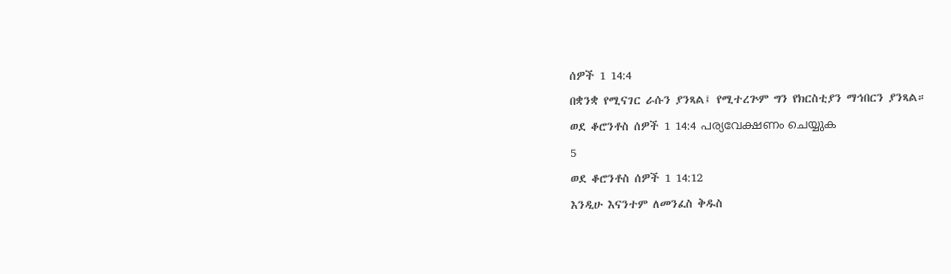ሰዎች 1 14:4
በቋንቋ የሚናገር ራሱን ያንጻል፤ የሚተረጕም ግን የክርስቲያን ማኅበርን ያንጻል።
ወደ ቆሮንቶስ ሰዎች 1 14:4 പര്യവേക്ഷണം ചെയ്യുക
5
ወደ ቆሮንቶስ ሰዎች 1 14:12
እንዲሁ እናንተም ለመንፈስ ቅዱስ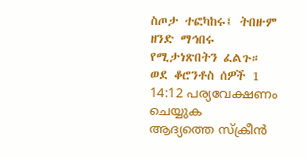ስጦታ ተፎካከሩ፤ ትበዙም ዘንድ ማኅበሩ የሚታነጽበትን ፈልጉ።
ወደ ቆሮንቶስ ሰዎች 1 14:12 പര്യവേക്ഷണം ചെയ്യുക
ആദ്യത്തെ സ്ക്രീൻ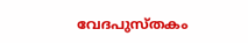വേദപുസ്തകം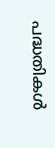പദ്ധതികൾ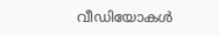വീഡിയോകൾ